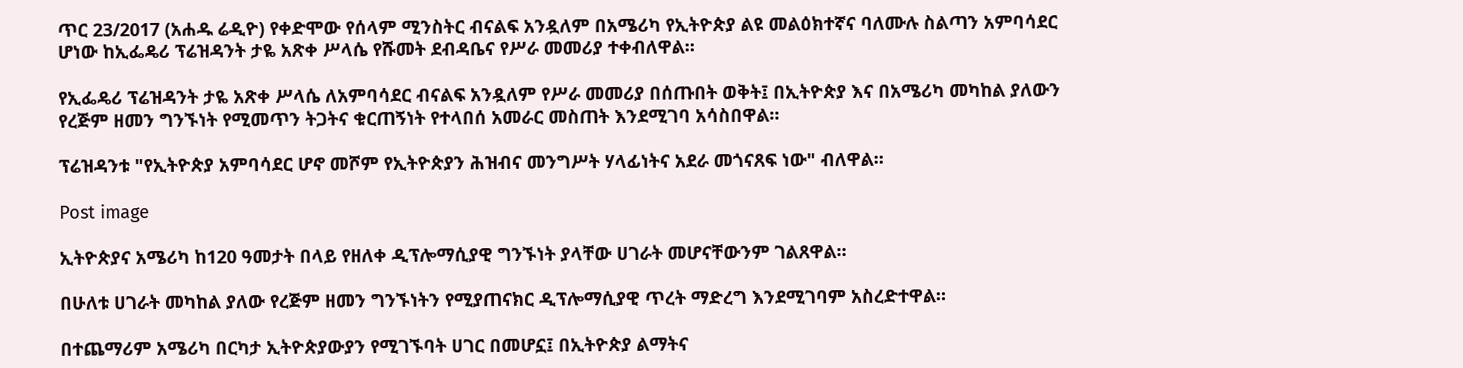ጥር 23/2017 (አሐዱ ሬዲዮ) የቀድሞው የሰላም ሚንስትር ብናልፍ አንዷለም በአሜሪካ የኢትዮጵያ ልዩ መልዕክተኛና ባለሙሉ ስልጣን አምባሳደር ሆነው ከኢፌዴሪ ፕሬዝዳንት ታዬ አጽቀ ሥላሴ የሹመት ደብዳቤና የሥራ መመሪያ ተቀብለዋል።

የኢፌዴሪ ፕሬዝዳንት ታዬ አጽቀ ሥላሴ ለአምባሳደር ብናልፍ አንዷለም የሥራ መመሪያ በሰጡበት ወቅት፤ በኢትዮጵያ እና በአሜሪካ መካከል ያለውን የረጅም ዘመን ግንኙነት የሚመጥን ትጋትና ቁርጠኝነት የተላበሰ አመራር መስጠት እንደሚገባ አሳስበዋል።

ፕሬዝዳንቱ "የኢትዮጵያ አምባሳደር ሆኖ መሾም የኢትዮጵያን ሕዝብና መንግሥት ሃላፊነትና አደራ መጎናጸፍ ነው" ብለዋል።

Post image

ኢትዮጵያና አሜሪካ ከ120 ዓመታት በላይ የዘለቀ ዲፕሎማሲያዊ ግንኙነት ያላቸው ሀገራት መሆናቸውንም ገልጸዋል።

በሁለቱ ሀገራት መካከል ያለው የረጅም ዘመን ግንኙነትን የሚያጠናክር ዲፕሎማሲያዊ ጥረት ማድረግ እንደሚገባም አስረድተዋል።

በተጨማሪም አሜሪካ በርካታ ኢትዮጵያውያን የሚገኙባት ሀገር በመሆኗ፤ በኢትዮጵያ ልማትና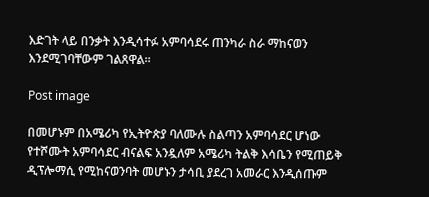እድገት ላይ በንቃት እንዲሳተፉ አምባሳደሩ ጠንካራ ስራ ማከናወን እንደሚገባቸውም ገልጸዋል።

Post image

በመሆኑም በአሜሪካ የኢትዮጵያ ባለሙሉ ስልጣን አምባሳደር ሆነው የተሾሙት አምባሳደር ብናልፍ አንዷለም አሜሪካ ትልቅ እሳቤን የሚጠይቅ ዲፕሎማሲ የሚከናወንባት መሆኑን ታሳቢ ያደረገ አመራር እንዲሰጡም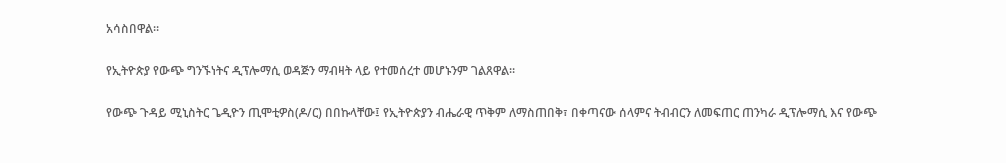አሳስበዋል።

የኢትዮጵያ የውጭ ግንኙነትና ዲፕሎማሲ ወዳጅን ማብዛት ላይ የተመሰረተ መሆኑንም ገልጸዋል።

የውጭ ጉዳይ ሚኒስትር ጌዲዮን ጢሞቲዎስ(ዶ/ር) በበኩላቸው፤ የኢትዮጵያን ብሔራዊ ጥቅም ለማስጠበቅ፣ በቀጣናው ሰላምና ትብብርን ለመፍጠር ጠንካራ ዲፕሎማሲ እና የውጭ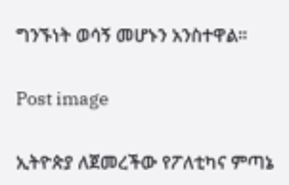ግንኙነት ወሳኝ መሆኑን አንስተዋል።

Post image

ኢትዮጵያ ለጀመረችው የፖለቲካና ምጣኔ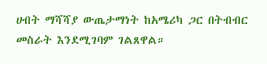ሀብት ማሻሻያ ውጤታማነት ከአሜሪካ ጋር በትብብር መስራት እንደሚገባም ገልጸዋል።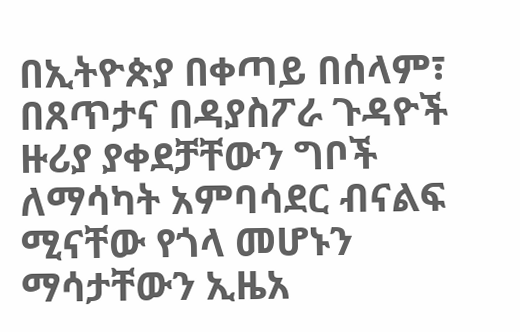በኢትዮጵያ በቀጣይ በሰላም፣ በጸጥታና በዳያስፖራ ጉዳዮች ዙሪያ ያቀደቻቸውን ግቦች ለማሳካት አምባሳደር ብናልፍ ሚናቸው የጎላ መሆኑን ማሳታቸውን ኢዜአ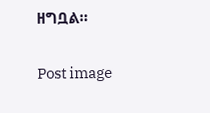ዘግቧል።

Post image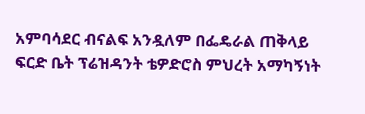አምባሳደር ብናልፍ አንዷለም በፌዴራል ጠቅላይ ፍርድ ቤት ፕሬዝዳንት ቴዎድሮስ ምህረት አማካኝነት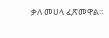ቃለ መሀላ ፈጽመዋል፡፡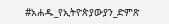#አሐዱ_የኢትዮጵያውያን_ድምጽ